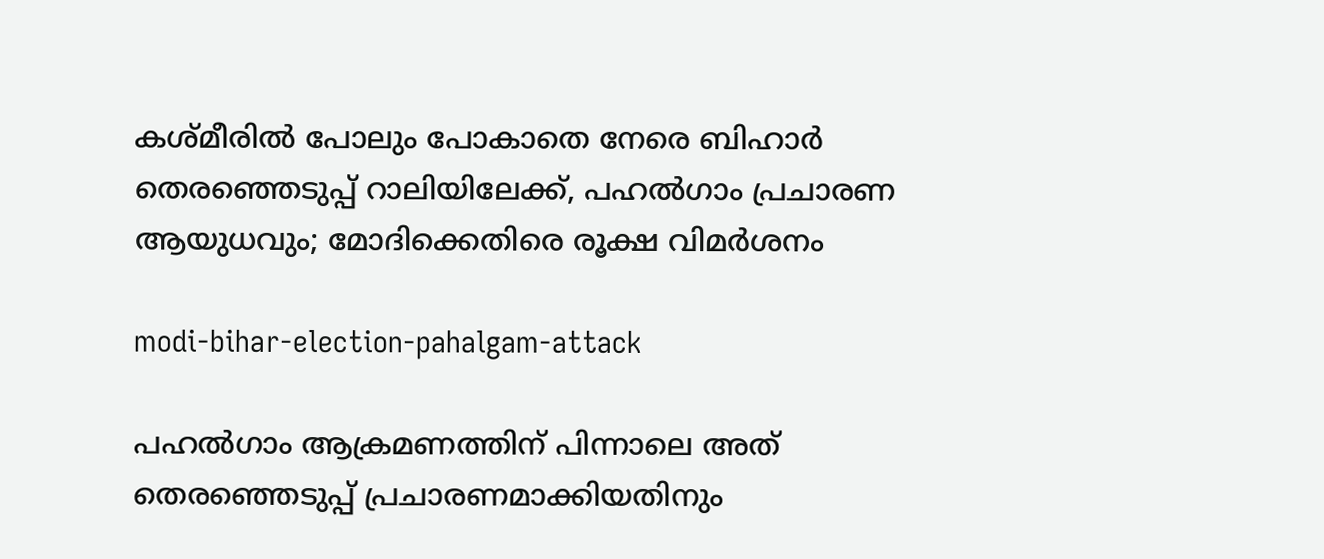കശ്മീരില്‍ പോലും പോകാതെ നേരെ ബിഹാര്‍ തെരഞ്ഞെടുപ്പ് റാലിയിലേക്ക്, പഹല്‍ഗാം പ്രചാരണ ആയുധവും; മോദിക്കെതിരെ രൂക്ഷ വിമര്‍ശനം

modi-bihar-election-pahalgam-attack

പഹല്‍ഗാം ആക്രമണത്തിന് പിന്നാലെ അത് തെരഞ്ഞെടുപ്പ് പ്രചാരണമാക്കിയതിനും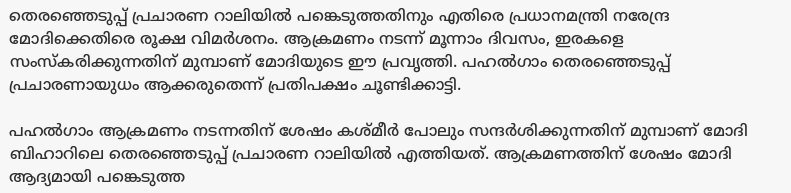തെരഞ്ഞെടുപ്പ് പ്രചാരണ റാലിയില്‍ പങ്കെടുത്തതിനും എതിരെ പ്രധാനമന്ത്രി നരേന്ദ്ര മോദിക്കെതിരെ രൂക്ഷ വിമര്‍ശനം. ആക്രമണം നടന്ന് മൂന്നാം ദിവസം, ഇരകളെ സംസ്കരിക്കുന്നതിന് മുമ്പാണ് മോദിയുടെ ഈ പ്രവൃത്തി. പഹല്‍ഗാം തെരഞ്ഞെടുപ്പ് പ്രചാരണായുധം ആക്കരുതെന്ന് പ്രതിപക്ഷം ചൂണ്ടിക്കാട്ടി.

പഹല്‍ഗാം ആക്രമണം നടന്നതിന് ശേഷം കശ്മീര്‍ പോലും സന്ദര്‍ശിക്കുന്നതിന് മുമ്പാണ് മോദി ബിഹാറിലെ തെരഞ്ഞെടുപ്പ് പ്രചാരണ റാലിയില്‍ എത്തിയത്. ആക്രമണത്തിന് ശേഷം മോദി ആദ്യമായി പങ്കെടുത്ത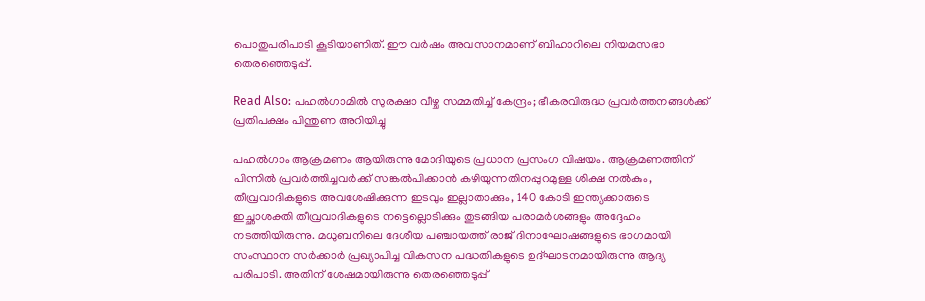പൊതുപരിപാടി കൂടിയാണിത്. ഈ വര്‍ഷം അവസാനമാണ് ബിഹാറിലെ നിയമസഭാ തെരഞ്ഞെടുപ്പ്.

Read Also: പഹല്‍ഗാമില്‍ സുരക്ഷാ വീഴ്ച സമ്മതിച്ച് കേന്ദ്രം; ഭീകരവിരുദ്ധ പ്രവര്‍ത്തനങ്ങള്‍ക്ക് പ്രതിപക്ഷം പിന്തുണ അറിയിച്ചു

പഹല്‍ഗാം ആക്രമണം ആയിരുന്നു മോദിയുടെ പ്രധാന പ്രസംഗ വിഷയം. ആക്രമണത്തിന് പിന്നില്‍ പ്രവര്‍ത്തിച്ചവര്‍ക്ക് സങ്കല്‍പിക്കാന്‍ കഴിയുന്നതിനപ്പുറമുള്ള ശിക്ഷ നല്‍കും, തീവ്രവാദികളുടെ അവശേഷിക്കുന്ന ഇടവും ഇല്ലാതാക്കും, 140 കോടി ഇന്ത്യക്കാരുടെ ഇച്ഛാശക്തി തീവ്രവാദികളുടെ നട്ടെല്ലൊടിക്കും തുടങ്ങിയ പരാമര്‍ശങ്ങളും അദ്ദേഹം നടത്തിയിരുന്നു. മധുബനിലെ ദേശീയ പഞ്ചായത്ത് രാജ് ദിനാഘോഷങ്ങളുടെ ഭാഗമായി സംസ്ഥാന സര്‍ക്കാര്‍ പ്രഖ്യാപിച്ച വികസന പദ്ധതികളുടെ ഉദ്ഘാടനമായിരുന്നു ആദ്യ പരിപാടി. അതിന് ശേഷമായിരുന്നു തെരഞ്ഞെടുപ്പ്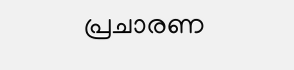പ്രചാരണ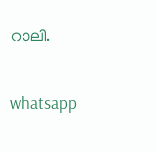റാലി.

whatsapp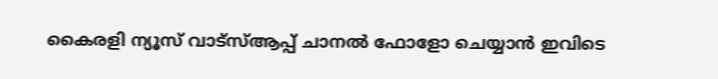കൈരളി ന്യൂസ് വാട്‌സ്ആപ്പ് ചാനല്‍ ഫോളോ ചെയ്യാന്‍ ഇവിടെ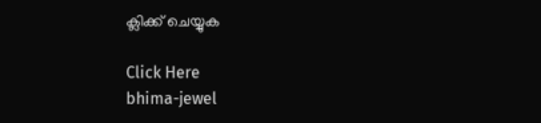ക്ലിക്ക് ചെയ്യുക

Click Here
bhima-jewel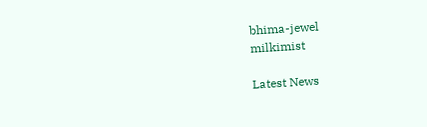bhima-jewel
milkimist

Latest News